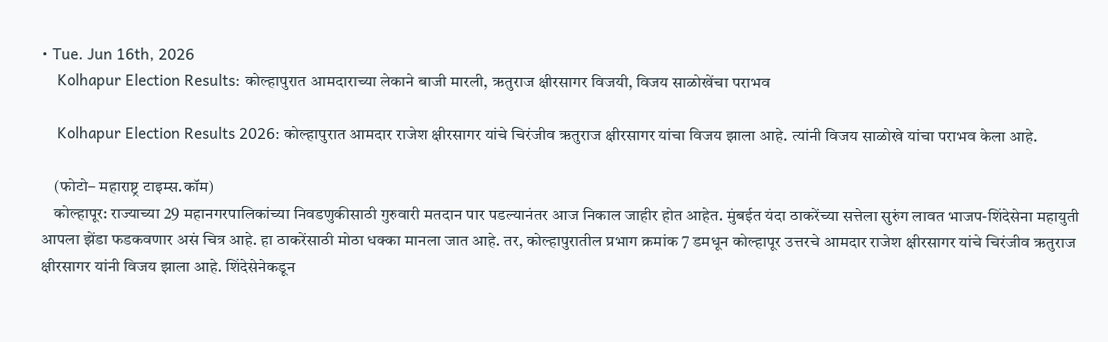• Tue. Jun 16th, 2026
    Kolhapur Election Results: कोल्हापुरात आमदाराच्या लेकाने बाजी मारली, ऋतुराज क्षीरसागर विजयी, विजय साळोखेंचा पराभव

    Kolhapur Election Results 2026: कोल्हापुरात आमदार राजेश क्षीरसागर यांचे चिरंजीव ऋतुराज क्षीरसागर यांचा विजय झाला आहे. त्यांनी विजय साळोखे यांचा पराभव केला आहे.

    (फोटो– महाराष्ट्र टाइम्स.कॉम)
    कोल्हापूर: राज्याच्या 29 महानगरपालिकांच्या निवडणुकीसाठी गुरुवारी मतदान पार पडल्यानंतर आज निकाल जाहीर होत आहेत. मुंबईत यंदा ठाकरेंच्या सत्तेला सुरुंग लावत भाजप-शिंदेसेना महायुती आपला झेंडा फडकवणार असं चित्र आहे. हा ठाकरेंसाठी मोठा धक्का मानला जात आहे. तर, कोल्हापुरातील प्रभाग क्रमांक 7 डमधून कोल्हापूर उत्तरचे आमदार राजेश क्षीरसागर यांचे चिरंजीव ऋतुराज क्षीरसागर यांनी विजय झाला आहे. शिंदेसेनेकडून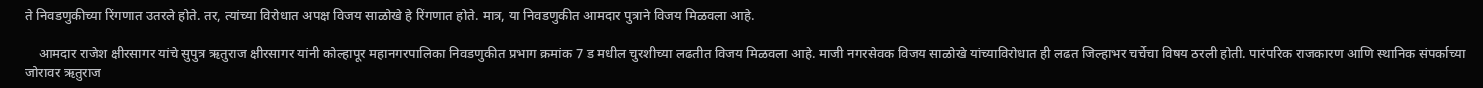ते निवडणुकीच्या रिंगणात उतरले होते. तर, त्यांच्या विरोधात अपक्ष विजय साळोखे हे रिंगणात होते. मात्र, या निवडणुकीत आमदार पुत्राने विजय मिळवला आहे.

    आमदार राजेश क्षीरसागर यांचे सुपुत्र ऋतुराज क्षीरसागर यांनी कोल्हापूर महानगरपालिका निवडणुकीत प्रभाग क्रमांक 7 ड मधील चुरशीच्या लढतीत विजय मिळवला आहे. माजी नगरसेवक विजय साळोखे यांच्याविरोधात ही लढत जिल्हाभर चर्चेचा विषय ठरली होती. पारंपरिक राजकारण आणि स्थानिक संपर्काच्या जोरावर ऋतुराज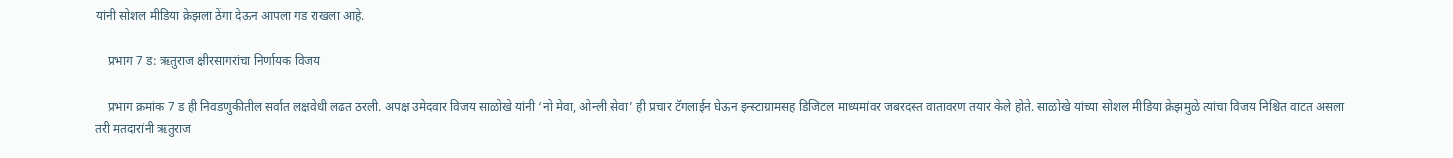यांनी सोशल मीडिया क्रेझला ठेंगा देऊन आपला गड राखला आहे.

    प्रभाग 7 ड: ऋतुराज क्षीरसागरांचा निर्णायक विजय

    प्रभाग क्रमांक 7 ड ही निवडणुकीतील सर्वात लक्षवेधी लढत ठरली. अपक्ष उमेदवार विजय साळोखे यांनी ‘नो मेवा, ओन्ली सेवा’ ही प्रचार टॅगलाईन घेऊन इन्स्टाग्रामसह डिजिटल माध्यमांवर जबरदस्त वातावरण तयार केले होते. साळोखे यांच्या सोशल मीडिया क्रेझमुळे त्यांचा विजय निश्चित वाटत असला तरी मतदारांनी ऋतुराज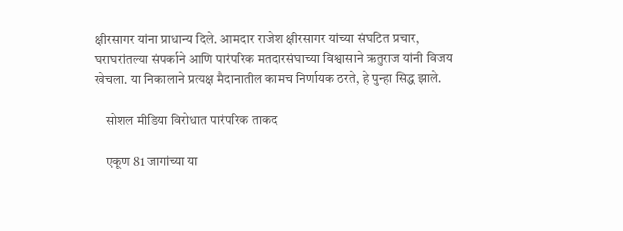क्षीरसागर यांना प्राधान्य दिले. आमदार राजेश क्षीरसागर यांच्या संघटित प्रचार, घराघरांतल्या संपर्काने आणि पारंपरिक मतदारसंघाच्या विश्वासाने ऋतुराज यांनी विजय खेचला. या निकालाने प्रत्यक्ष मैदानातील कामच निर्णायक ठरते, हे पुन्हा सिद्ध झाले.

    सोशल मीडिया विरोधात पारंपरिक ताकद

    एकूण 81 जागांच्या या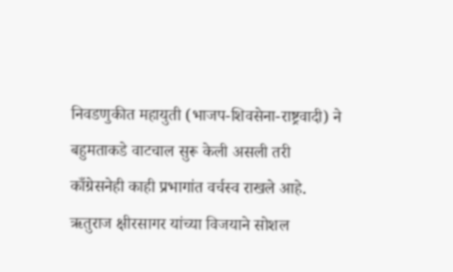निवडणुकीत महायुती (भाजप-शिवसेना-राष्ट्रवादी) ने बहुमताकडे वाटचाल सुरू केली असली तरी काँग्रेसनेही काही प्रभागांत वर्चस्व राखले आहे. ऋतुराज क्षीरसागर यांच्या विजयाने सोशल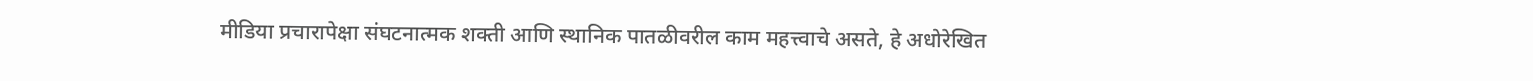मीडिया प्रचारापेक्षा संघटनात्मक शक्ती आणि स्थानिक पातळीवरील काम महत्त्वाचे असते, हे अधोरेखित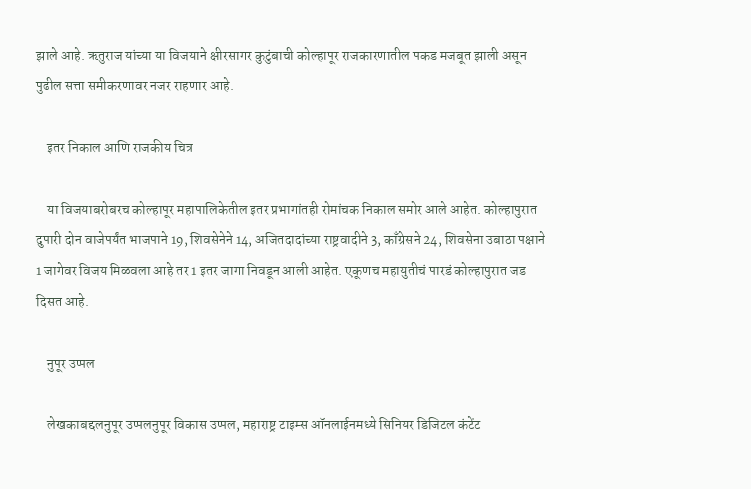झाले आहे. ऋतुराज यांच्या या विजयाने क्षीरसागर कुटुंबाची कोल्हापूर राजकारणातील पकड मजबूत झाली असून पुढील सत्ता समीकरणावर नजर राहणार आहे.

    इतर निकाल आणि राजकीय चित्र

    या विजयाबरोबरच कोल्हापूर महापालिकेतील इतर प्रभागांतही रोमांचक निकाल समोर आले आहेत. कोल्हापुरात दुपारी दोन वाजेपर्यंत भाजपाने 19, शिवसेनेने 14, अजितदादांच्या राष्ट्रवादीने 3, काँग्रेसने 24, शिवसेना उबाठा पक्षाने 1 जागेवर विजय मिळवला आहे तर 1 इतर जागा निवडून आली आहेत. एकूणच महायुतीचं पारडं कोल्हापुरात जड दिसत आहे.

    नुपूर उप्पल

    लेखकाबद्दलनुपूर उप्पलनुपूर विकास उप्पल, महाराष्ट्र टाइम्स ऑनलाईनमध्ये सिनियर डिजिटल कंटेंट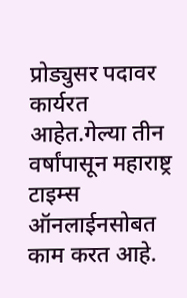प्रोड्युसर पदावर कार्यरत आहेत.गेल्या तीन वर्षांपासून महाराष्ट्र टाइम्स ऑनलाईनसोबत काम करत आहे.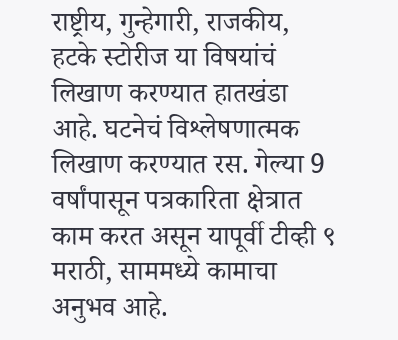राष्ट्रीय, गुन्हेगारी, राजकीय, हटके स्टोरीज या विषयांचं लिखाण करण्यात हातखंडा आहे. घटनेचं विश्लेषणात्मक लिखाण करण्यात रस. गेल्या 9 वर्षांपासून पत्रकारिता क्षेत्रात काम करत असून यापूर्वी टीव्ही ९ मराठी, साममध्ये कामाचा अनुभव आहे.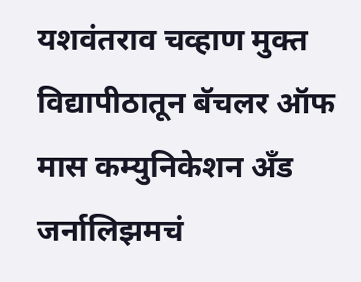यशवंतराव चव्हाण मुक्त विद्यापीठातून बॅचलर ऑफ मास कम्युनिकेशन अँड जर्नालिझमचं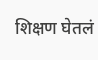शिक्षण घेतलं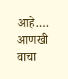आहे.… आणखी वाचा